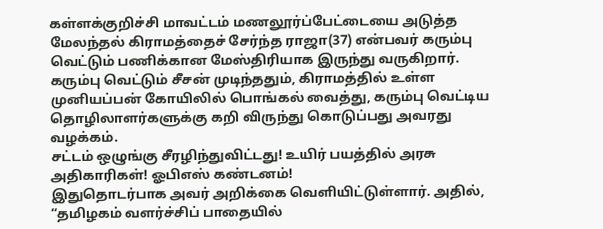கள்ளக்குறிச்சி மாவட்டம் மணலூர்ப்பேட்டையை அடுத்த மேலந்தல் கிராமத்தைச் சேர்ந்த ராஜா(37) என்பவர் கரும்பு வெட்டும் பணிக்கான மேஸ்திரியாக இருந்து வருகிறார். கரும்பு வெட்டும் சீசன் முடிந்ததும், கிராமத்தில் உள்ள முனியப்பன் கோயிலில் பொங்கல் வைத்து, கரும்பு வெட்டிய தொழிலாளர்களுக்கு கறி விருந்து கொடுப்பது அவரது வழக்கம்.
சட்டம் ஒழுங்கு சீரழிந்துவிட்டது! உயிர் பயத்தில் அரசு அதிகாரிகள்! ஓபிஎஸ் கண்டனம்!
இதுதொடர்பாக அவர் அறிக்கை வெளியிட்டுள்ளார். அதில், “தமிழகம் வளர்ச்சிப் பாதையில்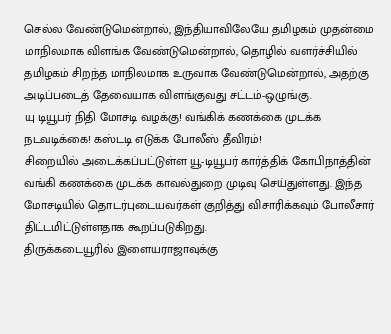செல்ல வேண்டுமென்றால், இந்தியாவிலேயே தமிழகம் முதன்மை மாநிலமாக விளங்க வேண்டுமென்றால், தொழில் வளர்ச்சியில் தமிழகம் சிறந்த மாநிலமாக உருவாக வேண்டுமென்றால், அதற்கு அடிப்படைத் தேவையாக விளங்குவது சட்டம்-ஒழுங்கு.
யு டியூபர் நிதி மோசடி வழக்கு! வங்கிக் கணக்கை முடக்க நடவடிக்கை! கஸ்டடி எடுக்க போலீஸ் தீவிரம்!
சிறையில் அடைக்கப்பட்டுள்ள யூ-டியூபர் கார்த்திக் கோபிநாத்தின் வங்கி கணக்கை முடக்க காவல்துறை முடிவு செய்துள்ளது. இந்த மோசடியில் தொடர்புடையவர்கள் குறித்து விசாரிக்கவும் போலீசார் திட்டமிட்டுள்ளதாக கூறப்படுகிறது.
திருக்கடையூரில் இளையராஜாவுக்கு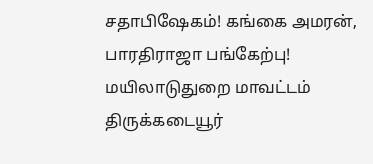சதாபிஷேகம்! கங்கை அமரன், பாரதிராஜா பங்கேற்பு!
மயிலாடுதுறை மாவட்டம் திருக்கடையூர்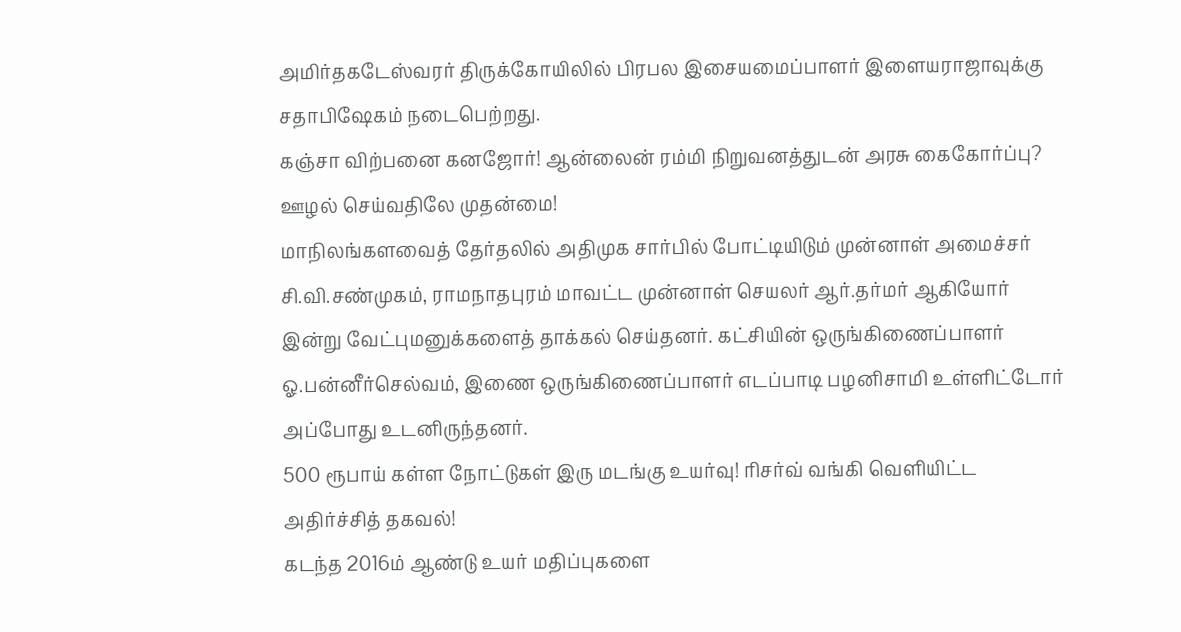அமிர்தகடேஸ்வரர் திருக்கோயிலில் பிரபல இசையமைப்பாளர் இளையராஜாவுக்கு சதாபிஷேகம் நடைபெற்றது.
கஞ்சா விற்பனை கனஜோர்! ஆன்லைன் ரம்மி நிறுவனத்துடன் அரசு கைகோர்ப்பு? ஊழல் செய்வதிலே முதன்மை!
மாநிலங்களவைத் தேர்தலில் அதிமுக சார்பில் போட்டியிடும் முன்னாள் அமைச்சர் சி.வி.சண்முகம், ராமநாதபுரம் மாவட்ட முன்னாள் செயலர் ஆர்.தர்மர் ஆகியோர் இன்று வேட்புமனுக்களைத் தாக்கல் செய்தனர். கட்சியின் ஒருங்கிணைப்பாளர் ஓ.பன்னீர்செல்வம், இணை ஒருங்கிணைப்பாளர் எடப்பாடி பழனிசாமி உள்ளிட்டோர் அப்போது உடனிருந்தனர்.
500 ரூபாய் கள்ள நோட்டுகள் இரு மடங்கு உயர்வு! ரிசர்வ் வங்கி வெளியிட்ட அதிர்ச்சித் தகவல்!
கடந்த 2016ம் ஆண்டு உயர் மதிப்புகளை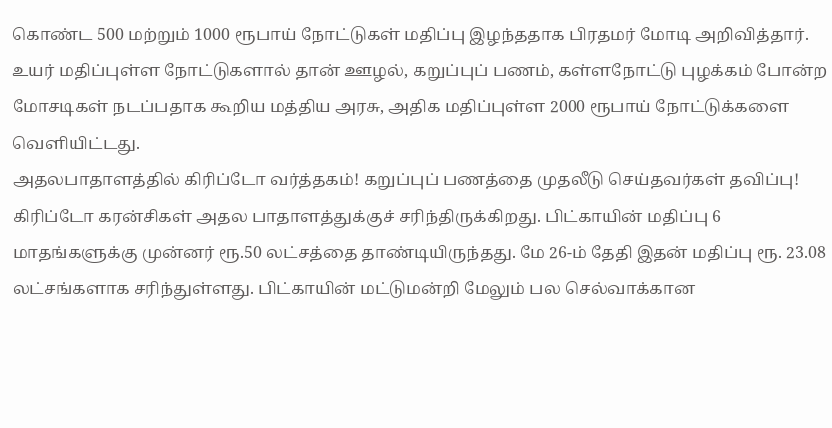கொண்ட 500 மற்றும் 1000 ரூபாய் நோட்டுகள் மதிப்பு இழந்ததாக பிரதமர் மோடி அறிவித்தார். உயர் மதிப்புள்ள நோட்டுகளால் தான் ஊழல், கறுப்புப் பணம், கள்ளநோட்டு புழக்கம் போன்ற மோசடிகள் நடப்பதாக கூறிய மத்திய அரசு, அதிக மதிப்புள்ள 2000 ரூபாய் நோட்டுக்களை வெளியிட்டது.
அதலபாதாளத்தில் கிரிப்டோ வர்த்தகம்! கறுப்புப் பணத்தை முதலீடு செய்தவர்கள் தவிப்பு!
கிரிப்டோ கரன்சிகள் அதல பாதாளத்துக்குச் சரிந்திருக்கிறது. பிட்காயின் மதிப்பு 6 மாதங்களுக்கு முன்னர் ரூ.50 லட்சத்தை தாண்டியிருந்தது. மே 26-ம் தேதி இதன் மதிப்பு ரூ. 23.08 லட்சங்களாக சரிந்துள்ளது. பிட்காயின் மட்டுமன்றி மேலும் பல செல்வாக்கான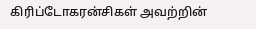கிரிப்டோகரன்சிகள் அவற்றின்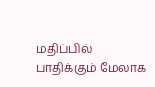மதிப்பில் பாதிக்கும் மேலாக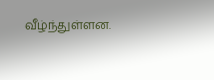வீழ்ந்துள்ளன.